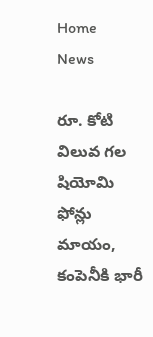Home
News

రూ. కోటి విలువ గల షియోమి ఫోన్లు మాయం, కంపెనీకి భారీ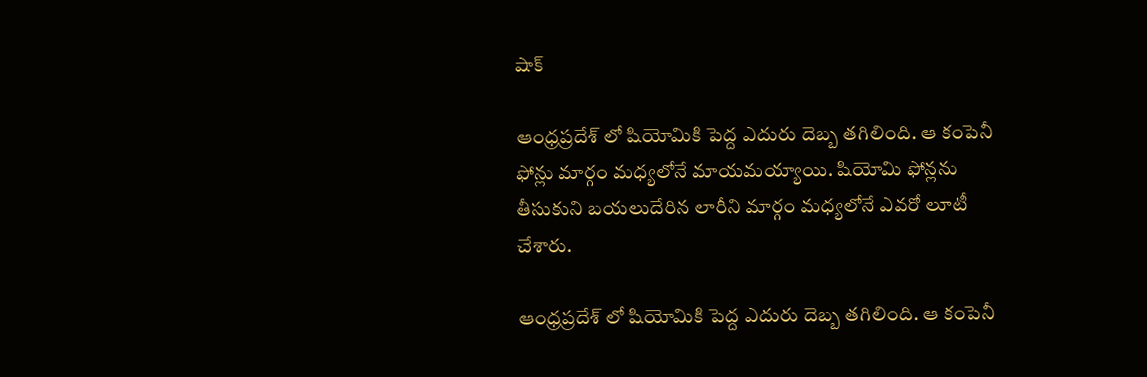షాక్

ఆంధ్రప్రదేశ్ లో షియోమికి పెద్ద ఎదురు దెబ్బ తగిలింది. ఆ కంపెనీ ఫోన్లు మార్గం మధ్యలోనే మాయమయ్యాయి. షియోమి ఫోన్లను తీసుకుని బయలుదేరిన లారీని మార్గం మధ్యలోనే ఎవరో లూటీ చేశారు.

ఆంధ్రప్రదేశ్ లో షియోమికి పెద్ద ఎదురు దెబ్బ తగిలింది. ఆ కంపెనీ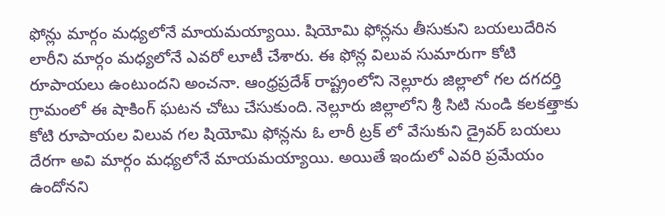ఫోన్లు మార్గం మధ్యలోనే మాయమయ్యాయి. షియోమి ఫోన్లను తీసుకుని బయలుదేరిన లారీని మార్గం మధ్యలోనే ఎవరో లూటీ చేశారు. ఈ ఫోన్ల విలువ సుమారుగా కోటి రూపాయలు ఉంటుందని అంచనా. ఆంధ్రప్రదేశ్ రాష్ట్రంలోని నెల్లూరు జిల్లాలో గల దగదర్తి గ్రామంలో ఈ షాకింగ్ ఘటన చోటు చేసుకుంది. నెల్లూరు జిల్లాలోని శ్రీ సిటి నుండి కలకత్తాకు కోటి రూపాయల విలువ గల షియోమి ఫోన్లను ఓ లారీ ట్రక్ లో వేసుకుని డ్రైవర్ బయలు దేరగా అవి మార్గం మధ్యలోనే మాయమయ్యాయి. అయితే ఇందులో ఎవరి ప్రమేయం ఉందోనని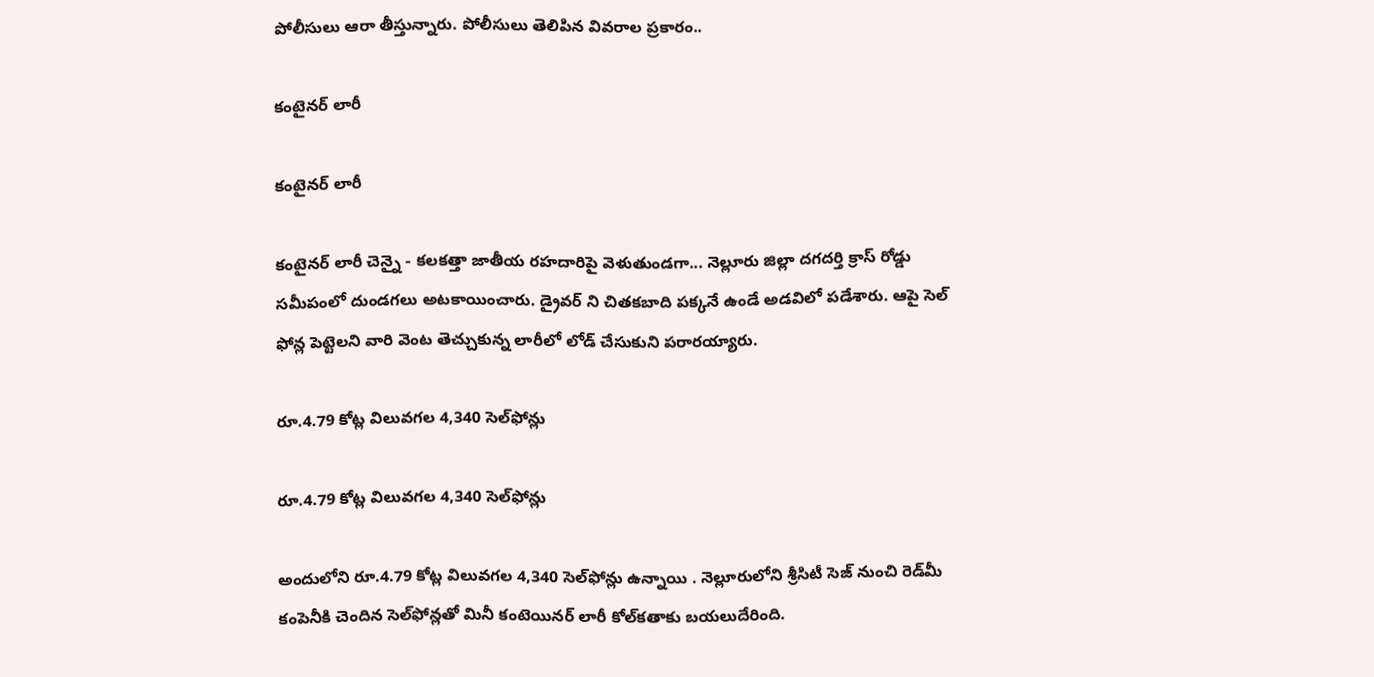పోలీసులు ఆరా తీస్తున్నారు. పోలీసులు తెలిపిన వివరాల ప్రకారం..

కంటైనర్ లారీ

కంటైనర్ లారీ

కంటైనర్ లారీ చెన్నై - కలకత్తా జాతీయ రహదారిపై వెళుతుండగా... నెల్లూరు జిల్లా దగదర్తి క్రాస్ రోడ్డు సమీపంలో దుండగలు అటకాయించారు. డ్రైవర్ ని చితకబాది పక్కనే ఉండే అడవిలో పడేశారు. ఆపై సెల్ ఫోన్ల పెట్టెలని వారి వెంట తెచ్చుకున్న లారీలో లోడ్ చేసుకుని పరారయ్యారు.

రూ.4.79 కోట్ల విలువగల 4,340 సెల్‌ఫోన్లు

రూ.4.79 కోట్ల విలువగల 4,340 సెల్‌ఫోన్లు

అందులోని రూ.4.79 కోట్ల విలువగల 4,340 సెల్‌ఫోన్లు ఉన్నాయి . నెల్లూరులోని శ్రీసిటీ సెజ్‌ నుంచి రెడ్‌మీ కంపెనీకి చెందిన సెల్‌ఫోన్లతో మినీ కంటెయినర్‌ లారీ కోల్‌కతాకు బయలుదేరింది.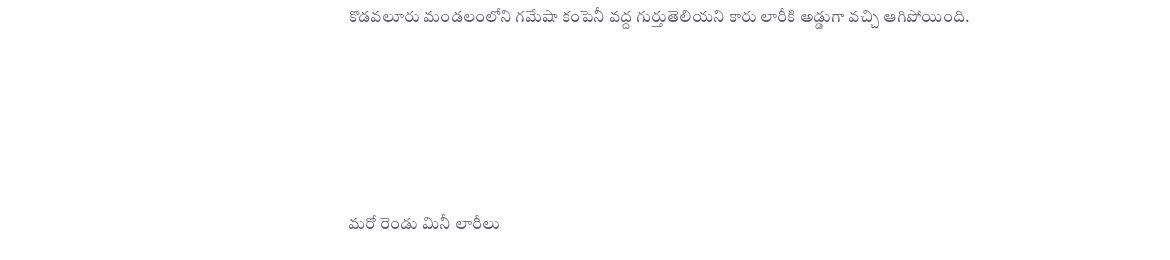కొడవలూరు మండలంలోని గమేషా కంపెనీ వద్ద గుర్తుతెలియని కారు లారీకి అడ్డుగా వచ్చి ఆగిపోయింది.





మరో రెండు మినీ లారీలు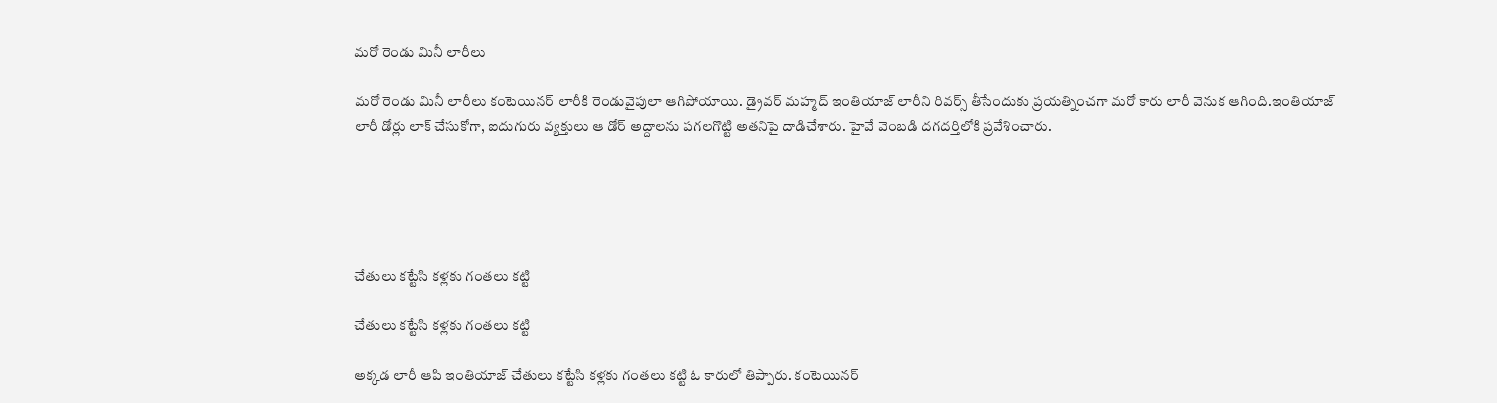మరో రెండు మినీ లారీలు

మరో రెండు మినీ లారీలు కంటెయినర్‌ లారీకి రెండువైపులా ఆగిపోయాయి. డ్రైవర్‌ మహ్మద్‌ ఇంతియాజ్‌ లారీని రివర్స్‌ తీసేందుకు ప్రయత్నించగా మరో కారు లారీ వెనుక ఆగింది.ఇంతియాజ్‌ లారీ డోర్లు లాక్‌ చేసుకోగా, ఐదుగురు వ్యక్తులు ఆ డోర్‌ అద్దాలను పగలగొట్టి అతనిపై దాడిచేశారు. హైవే వెంబడి దగదర్తిలోకి ప్రవేశించారు.





చేతులు కట్టేసి కళ్లకు గంతలు కట్టి

చేతులు కట్టేసి కళ్లకు గంతలు కట్టి

అక్కడ లారీ ఆపి ఇంతియాజ్‌ చేతులు కట్టేసి కళ్లకు గంతలు కట్టి ఓ కారులో తిప్పారు. కంటెయినర్‌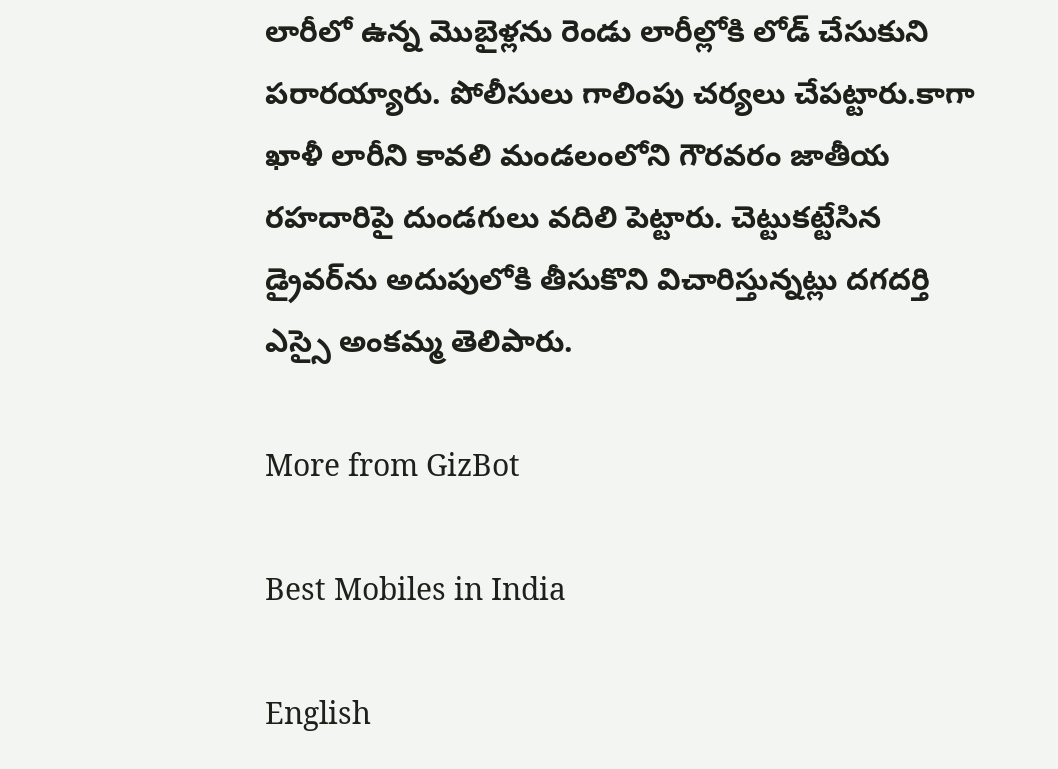లారీలో ఉన్న మొబైళ్లను రెండు లారీల్లోకి లోడ్‌ చేసుకుని పరారయ్యారు. పోలీసులు గాలింపు చర్యలు చేపట్టారు.కాగా ఖాళీ లారీని కావలి మండలంలోని గౌరవరం జాతీయ రహదారిపై దుండగులు వదిలి పెట్టారు. చెట్టుకట్టేసిన డ్రైవర్‌ను అదుపులోకి తీసుకొని విచారిస్తున్నట్లు దగదర్తి ఎస్సై అంకమ్మ తెలిపారు.

More from GizBot

Best Mobiles in India

English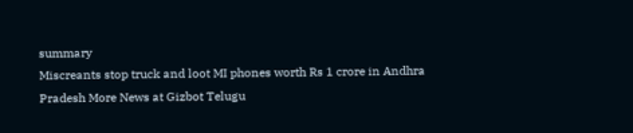summary
Miscreants stop truck and loot MI phones worth Rs 1 crore in Andhra Pradesh More News at Gizbot Telugu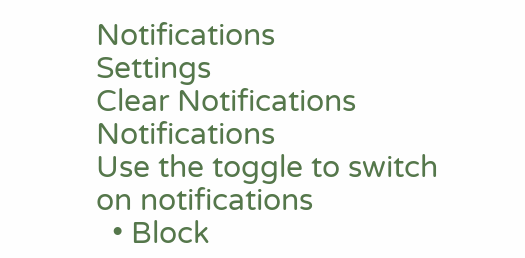Notifications
Settings
Clear Notifications
Notifications
Use the toggle to switch on notifications
  • Block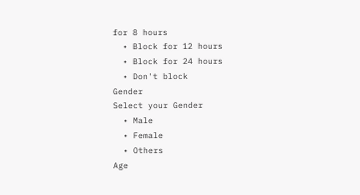for 8 hours
  • Block for 12 hours
  • Block for 24 hours
  • Don't block
Gender
Select your Gender
  • Male
  • Female
  • Others
Age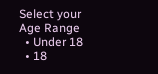Select your Age Range
  • Under 18
  • 18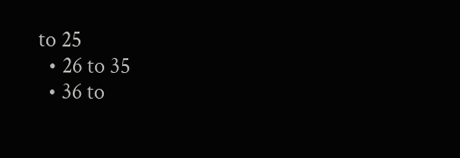to 25
  • 26 to 35
  • 36 to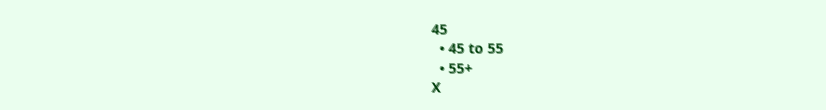45
  • 45 to 55
  • 55+
X